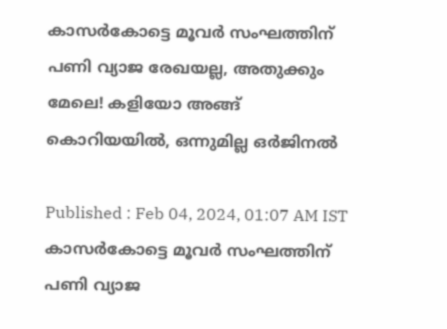കാസര്‍കോട്ടെ മൂവര്‍ സംഘത്തിന് പണി വ്യാജ രേഖയല്ല, അതുക്കും മേലെ! കളിയോ അങ്ങ് കൊറിയയിൽ, ഒന്നുമില്ല ഒര്‍ജിനൽ

Published : Feb 04, 2024, 01:07 AM IST
കാസര്‍കോട്ടെ മൂവര്‍ സംഘത്തിന് പണി വ്യാജ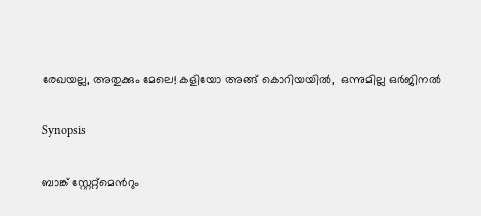രേഖയല്ല, അതുക്കും മേലെ! കളിയോ അങ്ങ് കൊറിയയിൽ,  ഒന്നുമില്ല ഒര്‍ജിനൽ

Synopsis

ബാങ്ക് സ്റ്റേറ്റ്മെന്‍റും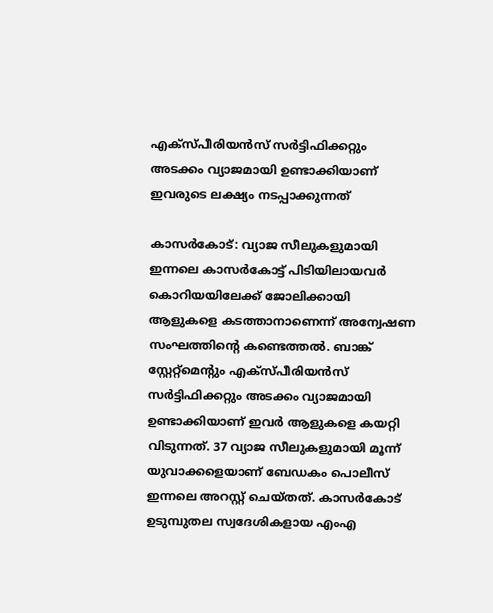എക്സ്പീരിയന്‍സ് സര്‍ട്ടിഫിക്കറ്റും അടക്കം വ്യാജമായി ഉണ്ടാക്കിയാണ് ഇവരുടെ ലക്ഷ്യം നടപ്പാക്കുന്നത്

കാസര്‍കോട്: വ്യാജ സീലുകളുമായി ഇന്നലെ കാസര്‍കോട്ട് പിടിയിലായവര്‍ കൊറിയയിലേക്ക് ജോലിക്കായി ആളുകളെ കടത്താനാണെന്ന് അന്വേഷണ സംഘത്തിന്‍റെ കണ്ടെത്തല്‍. ബാങ്ക് സ്റ്റേറ്റ്മെന്‍റും എക്സ്പീരിയന്‍സ് സര്‍ട്ടിഫിക്കറ്റും അടക്കം വ്യാജമായി ഉണ്ടാക്കിയാണ് ഇവര്‍ ആളുകളെ കയറ്റി വിടുന്നത്. 37 വ്യാജ സീലുകളുമായി മൂന്ന് യുവാക്കളെയാണ് ബേഡകം പൊലീസ് ഇന്നലെ അറസ്റ്റ് ചെയ്തത്. കാസര്‍കോട് ഉടുമ്പുതല സ്വദേശികളായ എംഎ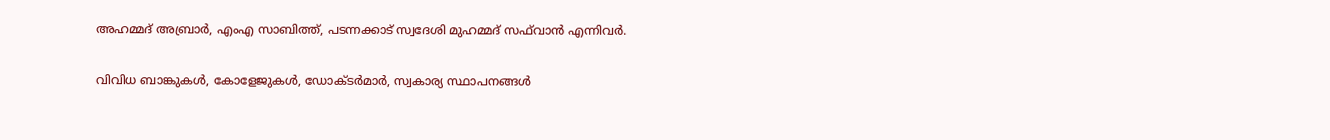അഹമ്മദ് അബ്രാര്‍, എംഎ സാബിത്ത്, പടന്നക്കാട് സ്വദേശി മുഹമ്മദ് സഫ്‍വാന്‍ എന്നിവര്‍.

വിവിധ ബാങ്കുകള്‍, കോളേജുകള്‍, ഡോക്ടര്‍മാര്‍, സ്വകാര്യ സ്ഥാപനങ്ങള്‍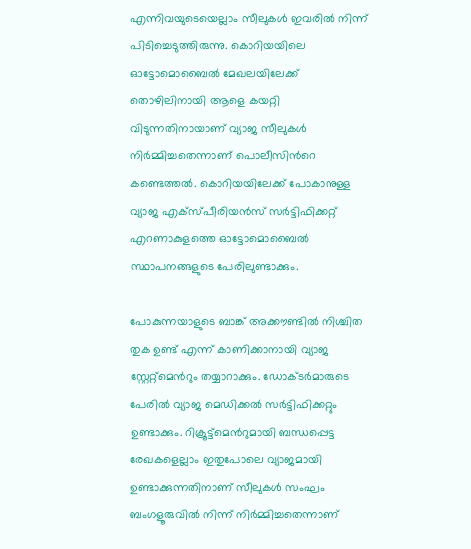എന്നിവയുടെയെല്ലാം സീലുകള്‍ ഇവരില്‍ നിന്ന് പിടിച്ചെടുത്തിരുന്നു. കൊറിയയിലെ ഓട്ടോമൊബൈല്‍ മേഖലയിലേക്ക് തൊഴിലിനായി ആളെ കയറ്റി വിടുന്നതിനായാണ് വ്യാജ സീലുകള്‍ നിര്‍മ്മിച്ചതെന്നാണ് പൊലീസിന്‍റെ കണ്ടെത്തല്‍. കൊറിയയിലേക്ക് പോകാനുള്ള വ്യാജ എക്സ്പീരിയന്‍സ് സര്‍ട്ടിഫിക്കറ്റ് എറണാകുളത്തെ ഓട്ടോമൊബൈല്‍ സ്ഥാപനങ്ങളുടെ പേരിലുണ്ടാക്കും.

പോകുന്നയാളുടെ ബാങ്ക് അക്കൗണ്ടില്‍ നിശ്ചിത തുക ഉണ്ട് എന്ന് കാണിക്കാനായി വ്യാജ സ്റ്റേറ്റ്മെന്‍റും തയ്യാറാക്കും. ഡോക്ടര്‍മാരുടെ പേരില്‍ വ്യാജ മെഡിക്കല്‍ സര്‍ട്ടിഫിക്കറ്റും ഉണ്ടാക്കും. റിക്രൂട്ട്മെന്‍റുമായി ബന്ധപ്പെട്ട രേഖകളെല്ലാം ഇതുപോലെ വ്യാജമായി ഉണ്ടാക്കുന്നതിനാണ് സീലുകള്‍ സംഘം ബംഗളൂരുവില്‍ നിന്ന് നിര്‍മ്മിച്ചതെന്നാണ്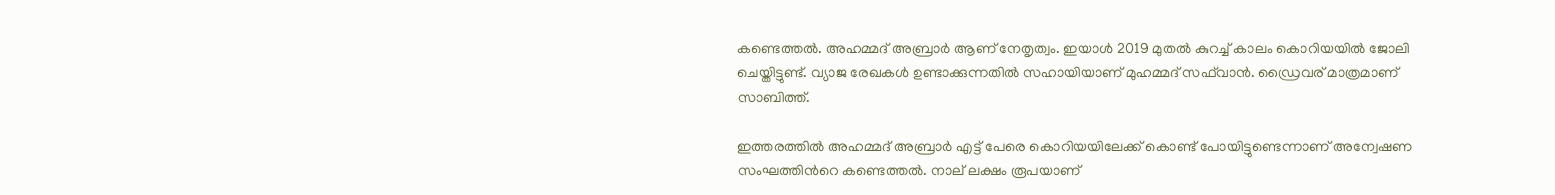കണ്ടെത്തല്‍. അഹമ്മദ് അബ്രാര്‍ ആണ് നേതൃത്വം. ഇയാള്‍ 2019 മുതല്‍ കുറച്ച് കാലം കൊറിയയില്‍ ജോലി ചെയ്തിട്ടുണ്ട്. വ്യാജ രേഖകള്‍ ഉണ്ടാക്കുന്നതില്‍ സഹായിയാണ് മുഹമ്മദ് സഫ്‍വാന്‍. ഡ്രൈവര‍് മാത്രമാണ് സാബിത്ത്.

ഇത്തരത്തില്‍ അഹമ്മദ് അബ്രാര്‍ എട്ട് പേരെ കൊറിയയിലേക്ക് കൊണ്ട് പോയിട്ടുണ്ടെന്നാണ് അന്വേഷണ സംഘത്തിന്‍റെ കണ്ടെത്തല്‍. നാല് ലക്ഷം രൂപയാണ്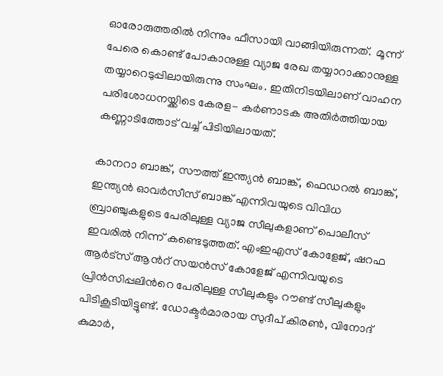ഓരോരുത്തരില്‍ നിന്നും ഫീസായി വാങ്ങിയിരുന്നത്.  മൂന്ന് പേരെ കൊണ്ട് പോകാനുള്ള വ്യാജ രേഖ തയ്യാറാക്കാനുള്ള തയ്യാറെടുപ്പിലായിരുന്നു സംഘം. ഇതിനിടയിലാണ് വാഹന പരിശോധനയ്ക്കിടെ കേരള- കര്‍ണാടക അതിര്‍ത്തിയായ കണ്ണാടിത്തോട് വച്ച് പിടിയിലായത്.

കാനറാ ബാങ്ക്, സൗത്ത് ഇന്ത്യന്‍ ബാങ്ക്, ഫെഡറല്‍ ബാങ്ക്, ഇന്ത്യന്‍ ഓവര്‍സീസ് ബാങ്ക് എന്നിവയുടെ വിവിധ ബ്രാഞ്ചുകളുടെ പേരിലുള്ള വ്യാജ സീലുകളാണ് പൊലീസ് ഇവരില്‍ നിന്ന് കണ്ടെടുത്തത്. എംഇഎസ് കോളേജ്, ഷറഫ ആര്‍ട്സ് ആന്‍റ് സയന്‍സ് കോളേജ് എന്നിവയുടെ പ്രിന്‍സിപ്പലിന്‍റെ പേരിലുള്ള സീലുകളും റൗണ്ട് സീലുകളും പിടികൂടിയിട്ടുണ്ട്. ഡോക്ടര്‍മാരായ സുദീപ് കിരണ്‍, വിനോദ് കുമാര്‍,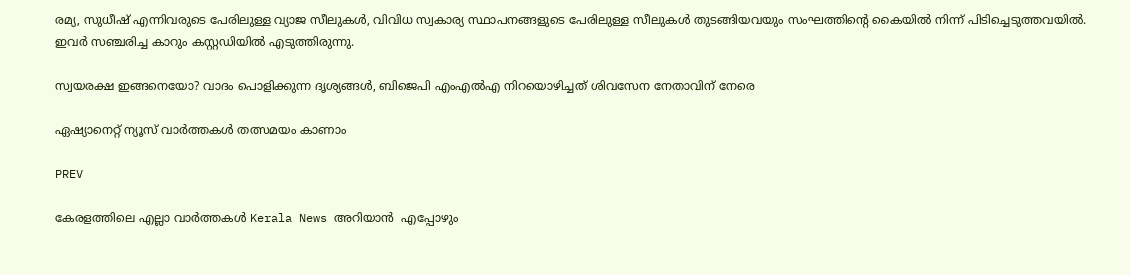രമ്യ, സുധീഷ് എന്നിവരുടെ പേരിലുള്ള വ്യാജ സീലുകള്‍, വിവിധ സ്വകാര്യ സ്ഥാപനങ്ങളുടെ പേരിലുള്ള സീലുകള്‍ തുടങ്ങിയവയും സംഘത്തിന്‍റെ കൈയില്‍ നിന്ന് പിടിച്ചെടുത്തവയില്‍. ഇവര്‍ സഞ്ചരിച്ച കാറും കസ്റ്റഡിയില്‍ എടുത്തിരുന്നു.

സ്വയരക്ഷ ഇങ്ങനെയോ? വാദം പൊളിക്കുന്ന ദൃശ്യങ്ങൾ, ബിജെപി എംഎൽഎ നിറയൊഴിച്ചത് ശിവസേന നേതാവിന് നേരെ

ഏഷ്യാനെറ്റ് ന്യൂസ് വാർത്തകൾ തത്സമയം കാണാം

PREV

കേരളത്തിലെ എല്ലാ വാർത്തകൾ Kerala News അറിയാൻ  എപ്പോഴും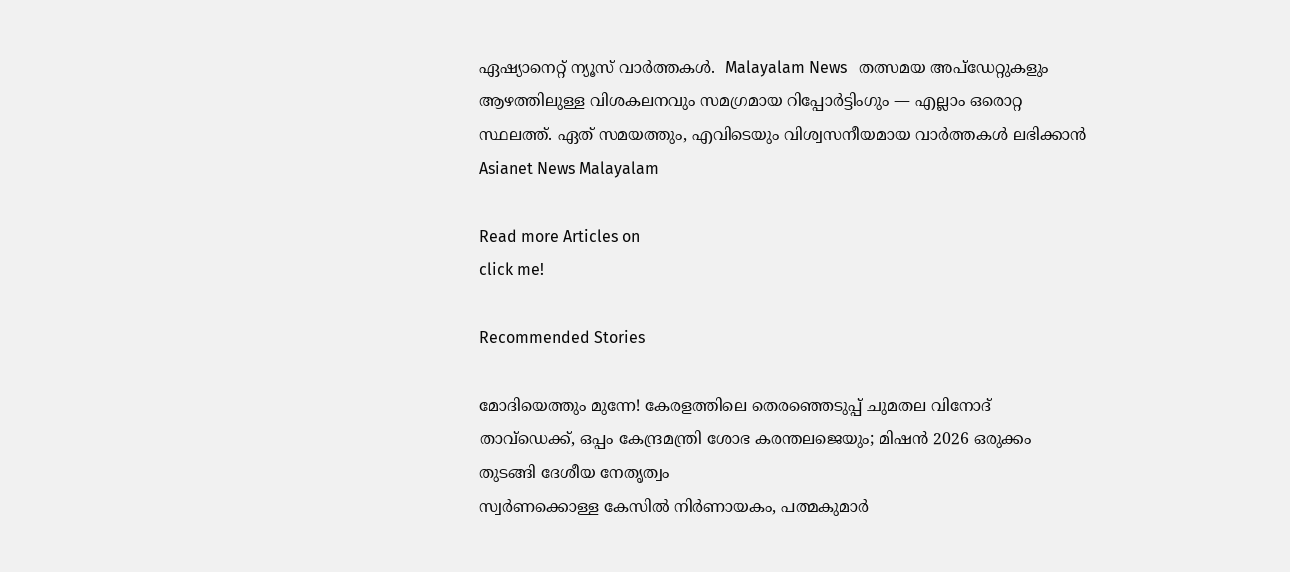ഏഷ്യാനെറ്റ് ന്യൂസ് വാർത്തകൾ.  Malayalam News   തത്സമയ അപ്‌ഡേറ്റുകളും ആഴത്തിലുള്ള വിശകലനവും സമഗ്രമായ റിപ്പോർട്ടിംഗും — എല്ലാം ഒരൊറ്റ സ്ഥലത്ത്. ഏത് സമയത്തും, എവിടെയും വിശ്വസനീയമായ വാർത്തകൾ ലഭിക്കാൻ Asianet News Malayalam

Read more Articles on
click me!

Recommended Stories

മോദിയെത്തും മുന്നേ! കേരളത്തിലെ തെരഞ്ഞെടുപ്പ് ചുമതല വിനോദ് താവ്ഡെക്ക്, ഒപ്പം കേന്ദ്രമന്ത്രി ശോഭ കരന്തലജെയും; മിഷൻ 2026 ഒരുക്കം തുടങ്ങി ദേശീയ നേതൃത്വം
സ്വർണക്കൊള്ള കേസിൽ നിർണായകം, പത്മകുമാർ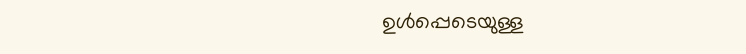ഉൾപ്പെടെയുള്ള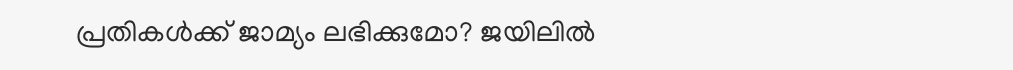പ്രതികൾക്ക് ജാമ്യം ലഭിക്കുമോ? ജയിലിൽ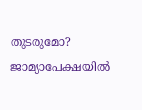തുടരുമോ? ജാമ്യാപേക്ഷയിൽ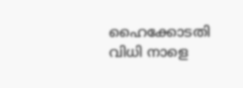ഹൈക്കോടതി വിധി നാളെ